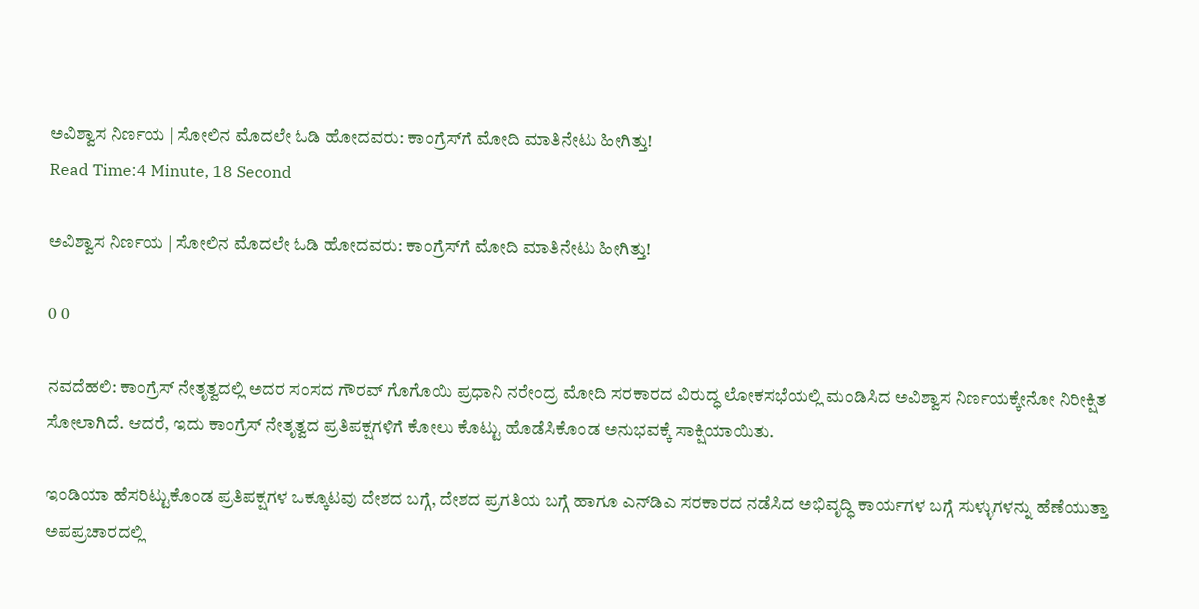ಅವಿಶ್ವಾಸ ನಿರ್ಣಯ | ಸೋಲಿನ ಮೊದಲೇ ಓಡಿ ಹೋದವರು: ಕಾಂಗ್ರೆಸ್‌ಗೆ ಮೋದಿ ಮಾತಿನೇಟು ಹೀಗಿತ್ತು!
Read Time:4 Minute, 18 Second

ಅವಿಶ್ವಾಸ ನಿರ್ಣಯ | ಸೋಲಿನ ಮೊದಲೇ ಓಡಿ ಹೋದವರು: ಕಾಂಗ್ರೆಸ್‌ಗೆ ಮೋದಿ ಮಾತಿನೇಟು ಹೀಗಿತ್ತು!

0 0

ನವದೆಹಲಿ: ಕಾಂಗ್ರೆಸ್ ನೇತೃತ್ವದಲ್ಲಿ ಅದರ ಸಂಸದ ಗೌರವ್ ಗೊಗೊಯಿ ಪ್ರಧಾನಿ ನರೇಂದ್ರ ಮೋದಿ ಸರಕಾರದ ವಿರುದ್ಧ ಲೋಕಸಭೆಯಲ್ಲಿ ಮಂಡಿಸಿದ ಅವಿಶ್ವಾಸ ನಿರ್ಣಯಕ್ಕೇನೋ ನಿರೀಕ್ಷಿತ ಸೋಲಾಗಿದೆ. ಆದರೆ, ಇದು ಕಾಂಗ್ರೆಸ್ ನೇತೃತ್ವದ ಪ್ರತಿಪಕ್ಷಗಳಿಗೆ ಕೋಲು ಕೊಟ್ಟು ಹೊಡೆಸಿಕೊಂಡ ಅನುಭವಕ್ಕೆ ಸಾಕ್ಷಿಯಾಯಿತು.

ಇಂಡಿಯಾ ಹೆಸರಿಟ್ಟುಕೊಂಡ ಪ್ರತಿಪಕ್ಷಗಳ ಒಕ್ಕೂಟವು ದೇಶದ ಬಗ್ಗೆ, ದೇಶದ ಪ್ರಗತಿಯ ಬಗ್ಗೆ ಹಾಗೂ ಎನ್‌ಡಿಎ ಸರಕಾರದ ನಡೆಸಿದ ಅಭಿವೃದ್ಧಿ ಕಾರ್ಯಗಳ ಬಗ್ಗೆ ಸುಳ್ಳುಗಳನ್ನು ಹೆಣೆಯುತ್ತಾ ಅಪಪ್ರಚಾರದಲ್ಲಿ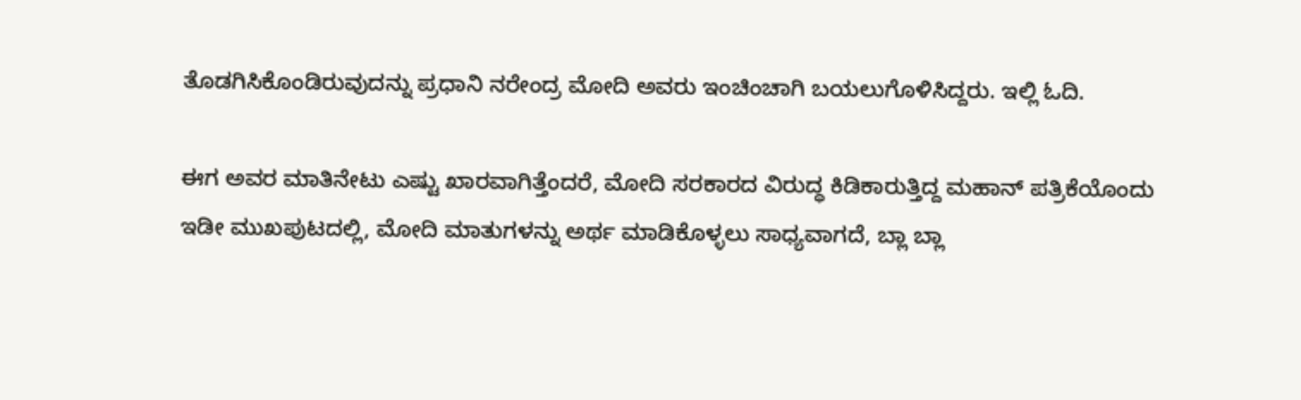ತೊಡಗಿಸಿಕೊಂಡಿರುವುದನ್ನು ಪ್ರಧಾನಿ ನರೇಂದ್ರ ಮೋದಿ ಅವರು ಇಂಚಿಂಚಾಗಿ ಬಯಲುಗೊಳಿಸಿದ್ದರು. ಇಲ್ಲಿ ಓದಿ.

ಈಗ ಅವರ ಮಾತಿನೇಟು ಎಷ್ಟು ಖಾರವಾಗಿತ್ತೆಂದರೆ, ಮೋದಿ ಸರಕಾರದ ವಿರುದ್ಧ ಕಿಡಿಕಾರುತ್ತಿದ್ದ ಮಹಾನ್ ಪತ್ರಿಕೆಯೊಂದು ಇಡೀ ಮುಖಪುಟದಲ್ಲಿ, ಮೋದಿ ಮಾತುಗಳನ್ನು ಅರ್ಥ ಮಾಡಿಕೊಳ್ಳಲು ಸಾಧ್ಯವಾಗದೆ, ಬ್ಲಾ ಬ್ಲಾ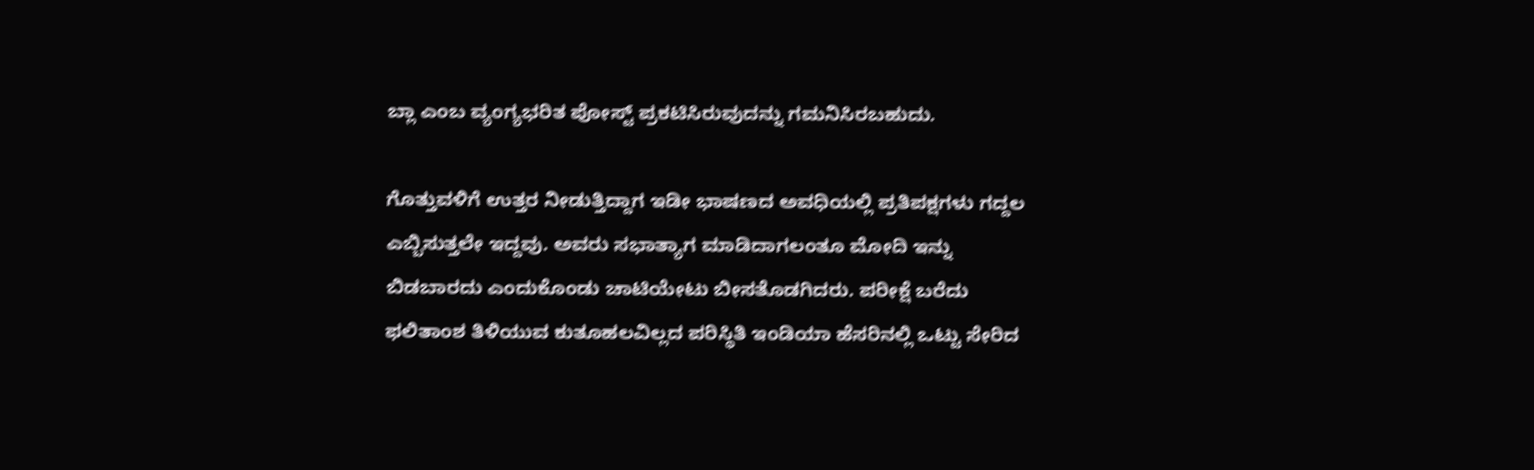ಬ್ಲಾ ಎಂಬ ವ್ಯಂಗ್ಯಭರಿತ ಪೋಸ್ಟ್ ಪ್ರಕಟಿಸಿರುವುದನ್ನು ಗಮನಿಸಿರಬಹುದು.

ಗೊತ್ತುವಳಿಗೆ ಉತ್ತರ ನೀಡುತ್ತಿದ್ದಾಗ ಇಡೀ ಭಾಷಣದ ಅವಧಿಯಲ್ಲಿ ಪ್ರತಿಪಕ್ಷಗಳು ಗದ್ದಲ ಎಬ್ಬಿಸುತ್ತಲೇ ಇದ್ದವು. ಅವರು ಸಭಾತ್ಯಾಗ ಮಾಡಿದಾಗಲಂತೂ ಮೋದಿ ಇನ್ನು ಬಿಡಬಾರದು ಎಂದುಕೊಂಡು ಚಾಟಿಯೇಟು ಬೀಸತೊಡಗಿದರು. ಪರೀಕ್ಷೆ ಬರೆದು ಫಲಿತಾಂಶ ತಿಳಿಯುವ ಕುತೂಹಲವಿಲ್ಲದ ಪರಿಸ್ಥಿತಿ ಇಂಡಿಯಾ ಹೆಸರಿನಲ್ಲಿ ಒಟ್ಟು ಸೇರಿದ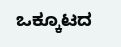ಒಕ್ಕೂಟದ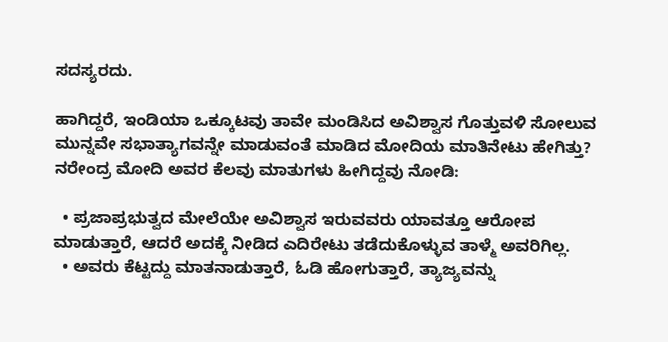ಸದಸ್ಯರದು.

ಹಾಗಿದ್ದರೆ, ಇಂಡಿಯಾ ಒಕ್ಕೂಟವು ತಾವೇ ಮಂಡಿಸಿದ ಅವಿಶ್ವಾಸ ಗೊತ್ತುವಳಿ ಸೋಲುವ ಮುನ್ನವೇ ಸಭಾತ್ಯಾಗವನ್ನೇ ಮಾಡುವಂತೆ ಮಾಡಿದ ಮೋದಿಯ ಮಾತಿನೇಟು ಹೇಗಿತ್ತು? ನರೇಂದ್ರ ಮೋದಿ ಅವರ ಕೆಲವು ಮಾತುಗಳು ಹೀಗಿದ್ದವು ನೋಡಿ:

  • ಪ್ರಜಾಪ್ರಭುತ್ವದ ಮೇಲೆಯೇ ಅವಿಶ್ವಾಸ ಇರುವವರು ಯಾವತ್ತೂ ಆರೋಪ ಮಾಡುತ್ತಾರೆ, ಆದರೆ ಅದಕ್ಕೆ ನೀಡಿದ ಎದಿರೇಟು ತಡೆದುಕೊಳ್ಳುವ ತಾಳ್ಮೆ ಅವರಿಗಿಲ್ಲ.
  • ಅವರು ಕೆಟ್ಟದ್ದು ಮಾತನಾಡುತ್ತಾರೆ, ಓಡಿ ಹೋಗುತ್ತಾರೆ, ತ್ಯಾಜ್ಯವನ್ನು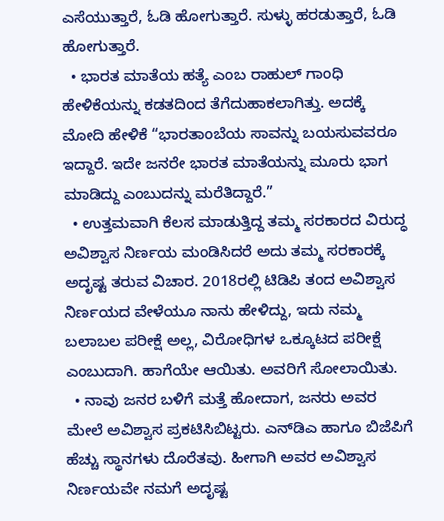ಎಸೆಯುತ್ತಾರೆ, ಓಡಿ ಹೋಗುತ್ತಾರೆ. ಸುಳ್ಳು ಹರಡುತ್ತಾರೆ, ಓಡಿ ಹೋಗುತ್ತಾರೆ.
  • ಭಾರತ ಮಾತೆಯ ಹತ್ಯೆ ಎಂಬ ರಾಹುಲ್ ಗಾಂಧಿ ಹೇಳಿಕೆಯನ್ನು ಕಡತದಿಂದ ತೆಗೆದುಹಾಕಲಾಗಿತ್ತು. ಅದಕ್ಕೆ ಮೋದಿ ಹೇಳಿಕೆ “ಭಾರತಾಂಬೆಯ ಸಾವನ್ನು ಬಯಸುವವರೂ ಇದ್ದಾರೆ. ಇದೇ ಜನರೇ ಭಾರತ ಮಾತೆಯನ್ನು ಮೂರು ಭಾಗ ಮಾಡಿದ್ದು ಎಂಬುದನ್ನು ಮರೆತಿದ್ದಾರೆ.”
  • ಉತ್ತಮವಾಗಿ ಕೆಲಸ ಮಾಡುತ್ತಿದ್ದ ತಮ್ಮ ಸರಕಾರದ ವಿರುದ್ಧ ಅವಿಶ್ವಾಸ ನಿರ್ಣಯ ಮಂಡಿಸಿದರೆ ಅದು ತಮ್ಮ ಸರಕಾರಕ್ಕೆ ಅದೃಷ್ಟ ತರುವ ವಿಚಾರ. 2018ರಲ್ಲಿ ಟಿಡಿಪಿ ತಂದ ಅವಿಶ್ವಾಸ ನಿರ್ಣಯದ ವೇಳೆಯೂ ನಾನು ಹೇಳಿದ್ದು, ಇದು ನಮ್ಮ ಬಲಾಬಲ ಪರೀಕ್ಷೆ ಅಲ್ಲ, ವಿರೋಧಿಗಳ ಒಕ್ಕೂಟದ ಪರೀಕ್ಷೆ ಎಂಬುದಾಗಿ. ಹಾಗೆಯೇ ಆಯಿತು. ಅವರಿಗೆ ಸೋಲಾಯಿತು.
  • ನಾವು ಜನರ ಬಳಿಗೆ ಮತ್ತೆ ಹೋದಾಗ, ಜನರು ಅವರ ಮೇಲೆ ಅವಿಶ್ವಾಸ ಪ್ರಕಟಿಸಿಬಿಟ್ಟರು. ಎನ್‌ಡಿಎ ಹಾಗೂ ಬಿಜೆಪಿಗೆ ಹೆಚ್ಚು ಸ್ಥಾನಗಳು ದೊರೆತವು. ಹೀಗಾಗಿ ಅವರ ಅವಿಶ್ವಾಸ ನಿರ್ಣಯವೇ ನಮಗೆ ಅದೃಷ್ಟ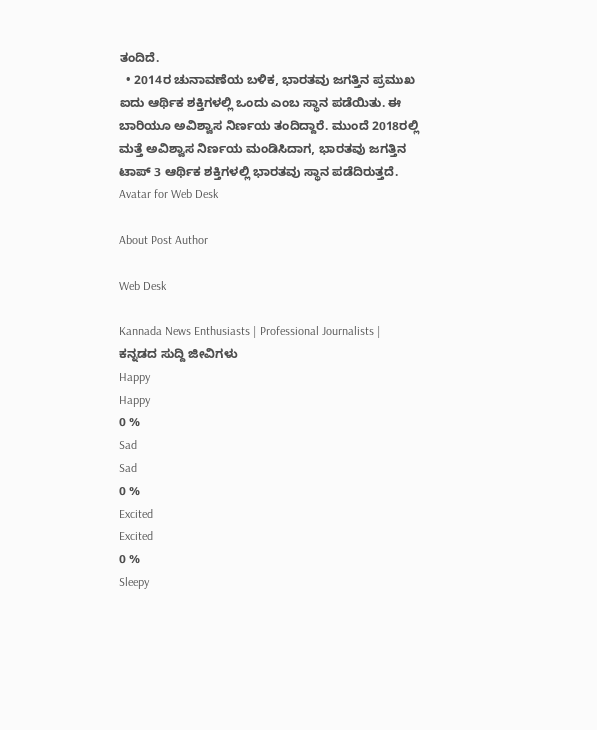ತಂದಿದೆ.
  • 2014ರ ಚುನಾವಣೆಯ ಬಳಿಕ, ಭಾರತವು ಜಗತ್ತಿನ ಪ್ರಮುಖ ಐದು ಆರ್ಥಿಕ ಶಕ್ತಿಗಳಲ್ಲಿ ಒಂದು ಎಂಬ ಸ್ಥಾನ ಪಡೆಯಿತು. ಈ ಬಾರಿಯೂ ಅವಿಶ್ವಾಸ ನಿರ್ಣಯ ತಂದಿದ್ದಾರೆ. ಮುಂದೆ 2018ರಲ್ಲಿ ಮತ್ತೆ ಅವಿಶ್ವಾಸ ನಿರ್ಣಯ ಮಂಡಿಸಿದಾಗ, ಭಾರತವು ಜಗತ್ತಿನ ಟಾಪ್ 3 ಆರ್ಥಿಕ ಶಕ್ತಿಗಳಲ್ಲಿ ಭಾರತವು ಸ್ಥಾನ ಪಡೆದಿರುತ್ತದೆ.
Avatar for Web Desk

About Post Author

Web Desk

Kannada News Enthusiasts | Professional Journalists | ಕನ್ನಡದ ಸುದ್ದಿ ಜೀವಿಗಳು
Happy
Happy
0 %
Sad
Sad
0 %
Excited
Excited
0 %
Sleepy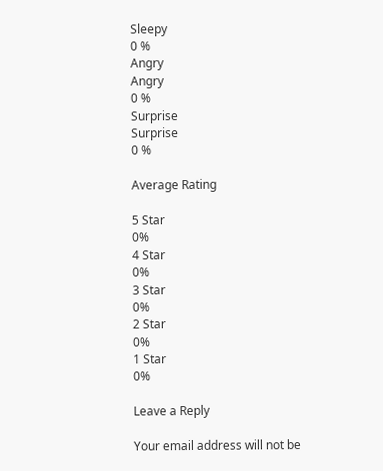Sleepy
0 %
Angry
Angry
0 %
Surprise
Surprise
0 %

Average Rating

5 Star
0%
4 Star
0%
3 Star
0%
2 Star
0%
1 Star
0%

Leave a Reply

Your email address will not be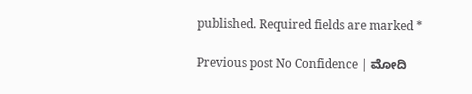published. Required fields are marked *

Previous post No Confidence | ಮೋದಿ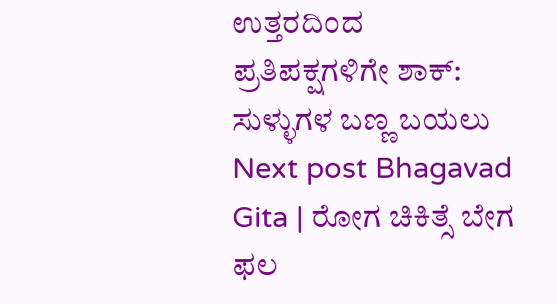ಉತ್ತರದಿಂದ ಪ್ರತಿಪಕ್ಷಗಳಿಗೇ ಶಾಕ್: ಸುಳ್ಳುಗಳ ಬಣ್ಣ ಬಯಲು
Next post Bhagavad Gita | ರೋಗ ಚಿಕಿತ್ಸೆ ಬೇಗ ಫಲ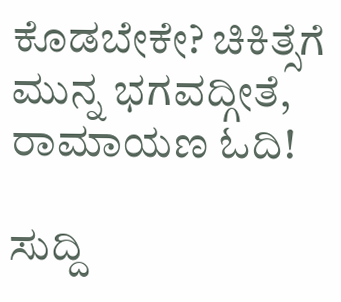ಕೊಡಬೇಕೇ? ಚಿಕಿತ್ಸೆಗೆ ಮುನ್ನ ಭಗವದ್ಗೀತೆ, ರಾಮಾಯಣ ಓದಿ!

ಸುದ್ದಿ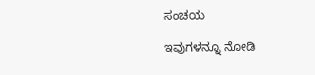ಸಂಚಯ

ಇವುಗಳನ್ನೂ ನೋಡಿ